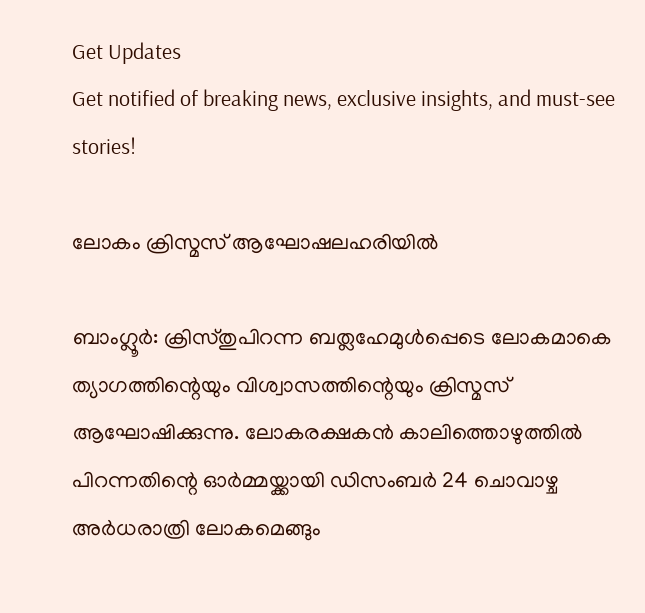Get Updates
Get notified of breaking news, exclusive insights, and must-see stories!

ലോകം ക്രിസ്മസ് ആഘോഷലഹരിയില്‍

ബാംഗ്ലൂര്‍: ക്രിസ്തുപിറന്ന ബത്ലഹേമുള്‍പ്പെടെ ലോകമാകെ ത്യാഗത്തിന്റെയും വിശ്വാസത്തിന്റെയും ക്രിസ്മസ് ആഘോഷിക്കുന്നു. ലോകരക്ഷകന്‍ കാലിത്തൊഴുത്തില്‍ പിറന്നതിന്റെ ഓര്‍മ്മയ്ക്കായി ഡിസംബര്‍ 24 ചൊവാഴ്ച അര്‍ധരാത്രി ലോകമെങ്ങും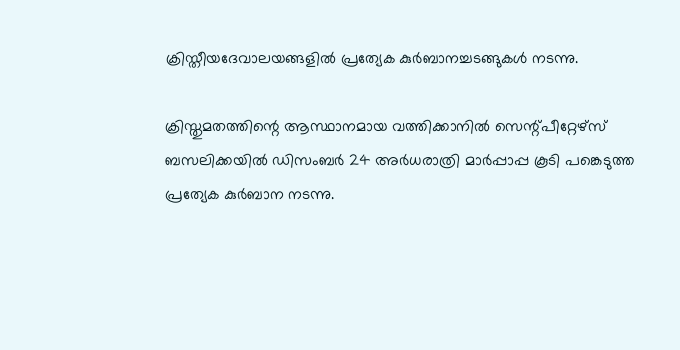ക്രിസ്തീയദേവാലയങ്ങളില്‍ പ്രത്യേക കുര്‍ബാനച്ചടങ്ങുകള്‍ നടന്നു.

ക്രിസ്തുമതത്തിന്റെ ആസ്ഥാനമായ വത്തിക്കാനില്‍ സെന്റ്പീറ്റേഴ്സ് ബസലിക്കയില്‍ ഡിസംബര്‍ 24 അര്‍ധരാത്രി മാര്‍പ്പാപ്പ കൂടി പങ്കെടുത്ത പ്രത്യേക കുര്‍ബാന നടന്നു.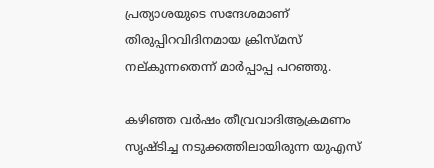പ്രത്യാശയുടെ സന്ദേശമാണ് തിരുപ്പിറവിദിനമായ ക്രിസ്മസ് നല്കുന്നതെന്ന് മാര്‍പ്പാപ്പ പറഞ്ഞു.

കഴിഞ്ഞ വര്‍ഷം തീവ്രവാദിആക്രമണം സൃഷ്ടിച്ച നടുക്കത്തിലായിരുന്ന യുഎസ്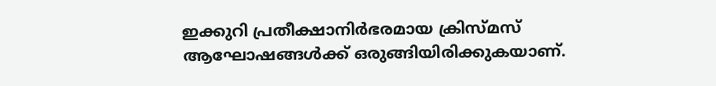ഇക്കുറി പ്രതീക്ഷാനിര്‍ഭരമായ ക്രിസ്മസ് ആഘോഷങ്ങള്‍ക്ക് ഒരുങ്ങിയിരിക്കുകയാണ്.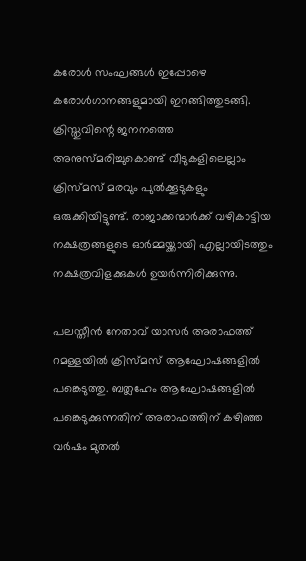കരോള്‍ സംഘങ്ങള്‍ ഇപ്പോഴെ കരോള്‍ഗാനങ്ങളുമായി ഇറങ്ങിത്തുടങ്ങി. ക്രിസ്തുവിന്റെ ജനനത്തെ അനുസ്മരിച്ചുകൊണ്ട് വീടുകളിലെല്ലാം ക്രിസ്മസ് മരവും പുല്‍ക്കൂടുകളും ഒരുക്കിയിട്ടുണ്ട്. രാജാക്കന്മാര്‍ക്ക് വഴികാട്ടിയ നക്ഷത്രങ്ങളുടെ ഓര്‍മ്മയ്ക്കായി എല്ലായിടത്തും നക്ഷത്രവിളക്കുകള്‍ ഉയര്‍ന്നിരിക്കുന്നു.

പലസ്തീന്‍ നേതാവ് യാസര്‍ അരാഫത്ത് റമള്ളയില്‍ ക്രിസ്മസ് ആഘോഷങ്ങളില്‍ പങ്കെടുത്തു. ബത്ലഹേം ആഘോഷങ്ങളില്‍ പങ്കെടുക്കുന്നതിന് അരാഫത്തിന് കഴിഞ്ഞ വര്‍ഷം മുതല്‍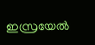ഇസ്രയേല്‍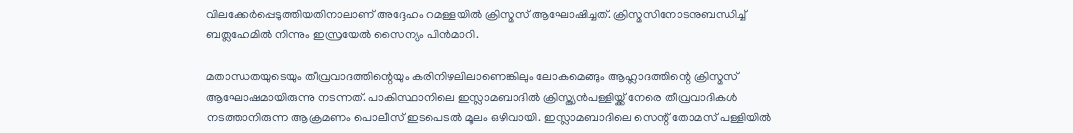വിലക്കേര്‍പ്പെടുത്തിയതിനാലാണ് അദ്ദേഹം റമള്ളയില്‍ ക്രിസ്മസ് ആഘോഷിച്ചത്. ക്രിസ്മസിനോടനുബന്ധിച്ച് ബത്ലഹേമില്‍ നിന്നും ഇസ്രയേല്‍ സൈന്യം പിന്‍മാറി.

മതാന്ധതയുടെയും തീവ്രവാദത്തിന്റെയും കരിനിഴലിലാണെങ്കിലും ലോകമെങ്ങും ആഹ്ലാദത്തിന്റെ ക്രിസ്മസ് ആഘോഷമായിരുന്നു നടന്നത്. പാകിസ്ഥാനിലെ ഇസ്ലാമബാദില്‍ ക്രിസ്ത്യന്‍പള്ളിയ്ക്ക് നേരെ തീവ്രവാദികള്‍ നടത്താനിരുന്ന ആക്രമണം പൊലീസ് ഇടപെടല്‍ മൂലം ഒഴിവായി. ഇസ്ലാമബാദിലെ സെന്റ് തോമസ് പള്ളിയില്‍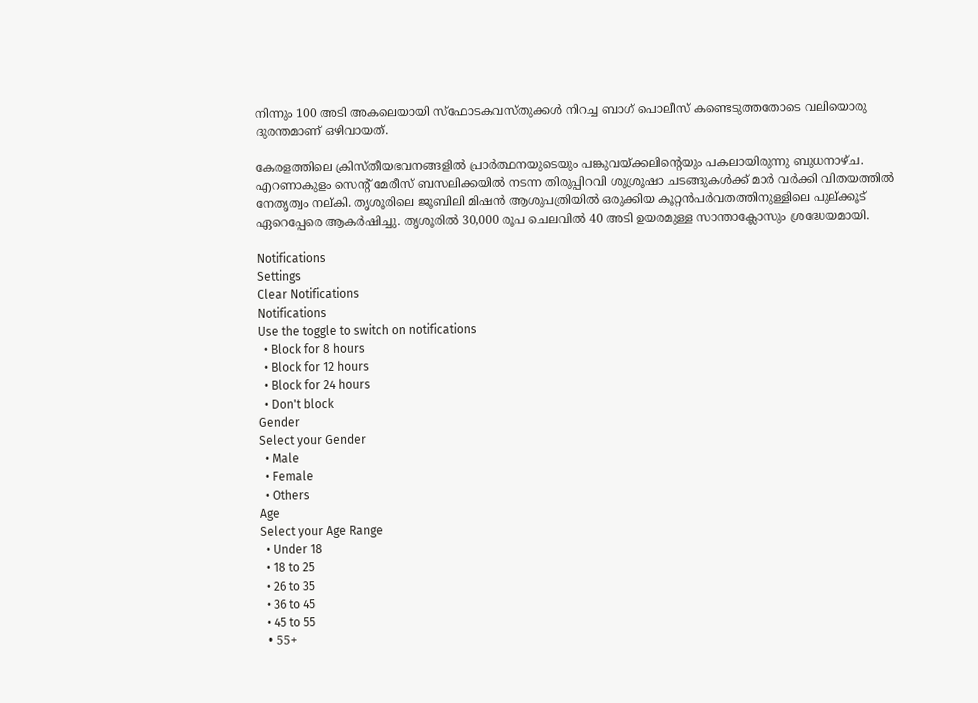നിന്നും 100 അടി അകലെയായി സ്ഫോടകവസ്തുക്കള്‍ നിറച്ച ബാഗ് പൊലീസ് കണ്ടെടുത്തതോടെ വലിയൊരു ദുരന്തമാണ് ഒഴിവായത്.

കേരളത്തിലെ ക്രിസ്തീയഭവനങ്ങളില്‍ പ്രാര്‍ത്ഥനയുടെയും പങ്കുവയ്ക്കലിന്റെയും പകലായിരുന്നു ബുധനാഴ്ച. എറണാകുളം സെന്റ് മേരീസ് ബസലിക്കയില്‍ നടന്ന തിരുപ്പിറവി ശുശ്രൂഷാ ചടങ്ങുകള്‍ക്ക് മാര്‍ വര്‍ക്കി വിതയത്തില്‍ നേതൃത്വം നല്കി. തൃശൂരിലെ ജൂബിലി മിഷന്‍ ആശുപത്രിയില്‍ ഒരുക്കിയ കൂറ്റന്‍പര്‍വതത്തിനുള്ളിലെ പുല്ക്കൂട് ഏറെപ്പേരെ ആകര്‍ഷിച്ചു. തൃശൂരില്‍ 30,000 രൂപ ചെലവില്‍ 40 അടി ഉയരമുള്ള സാന്താക്ലോസും ശ്രദ്ധേയമായി.

Notifications
Settings
Clear Notifications
Notifications
Use the toggle to switch on notifications
  • Block for 8 hours
  • Block for 12 hours
  • Block for 24 hours
  • Don't block
Gender
Select your Gender
  • Male
  • Female
  • Others
Age
Select your Age Range
  • Under 18
  • 18 to 25
  • 26 to 35
  • 36 to 45
  • 45 to 55
  • 55+